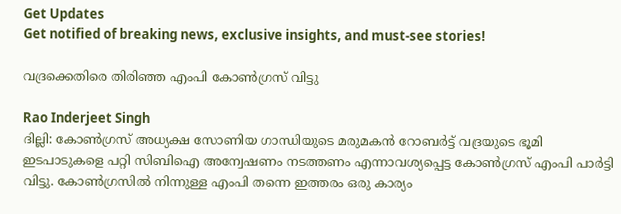Get Updates
Get notified of breaking news, exclusive insights, and must-see stories!

വദ്രക്കെതിരെ തിരിഞ്ഞ എംപി കോണ്‍ഗ്രസ് വിട്ടു

Rao Inderjeet Singh
ദില്ലി: കോണ്‍ഗ്രസ് അധ്യക്ഷ സോണിയ ഗാന്ധിയുടെ മരുമകന്‍ റോബര്‍ട്ട് വദ്രയുടെ ഭൂമി ഇടപാടുകളെ പറ്റി സിബിഐ അന്വേഷണം നടത്തണം എന്നാവശ്യപ്പെട്ട കോണ്‍ഗ്രസ് എംപി പാര്‍ട്ടി വിട്ടു. കോണ്‍ഗ്രസില്‍ നിന്നുള്ള എംപി തന്നെ ഇത്തരം ഒരു കാര്യം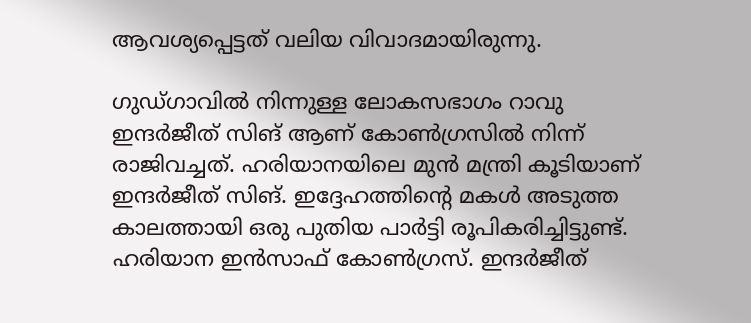ആവശ്യപ്പെട്ടത് വലിയ വിവാദമായിരുന്നു.

ഗുഡ്ഗാവില്‍ നിന്നുള്ള ലോകസഭാഗം റാവു ഇന്ദര്‍ജീത് സിങ് ആണ് കോണ്‍ഗ്രസില്‍ നിന്ന് രാജിവച്ചത്. ഹരിയാനയിലെ മുന്‍ മന്ത്രി കൂടിയാണ് ഇന്ദര്‍ജീത് സിങ്. ഇദ്ദേഹത്തിന്റെ മകള്‍ അടുത്ത കാലത്തായി ഒരു പുതിയ പാര്‍ട്ടി രൂപികരിച്ചിട്ടുണ്ട്. ഹരിയാന ഇന്‍സാഫ് കോണ്‍ഗ്രസ്. ഇന്ദര്‍ജീത്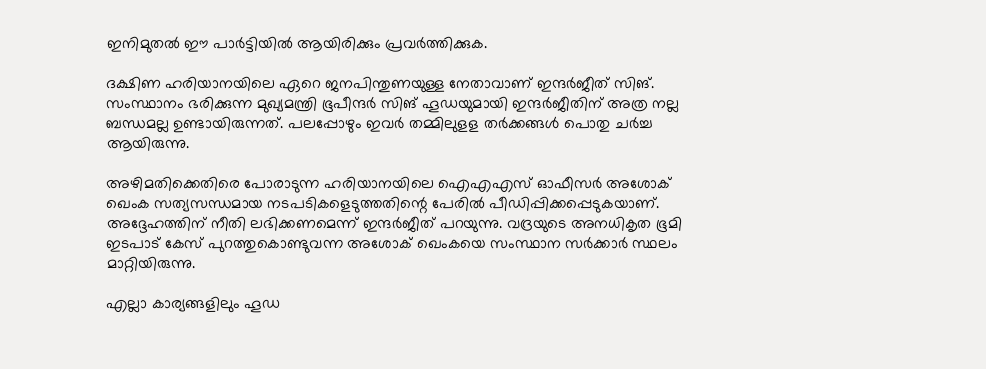ഇനിമുതല്‍ ഈ പാര്‍ട്ടിയില്‍ ആയിരിക്കും പ്രവര്‍ത്തിക്കുക.

ദക്ഷിണ ഹരിയാനയിലെ ഏറെ ജനപിന്തുണയുള്ള നേതാവാണ് ഇന്ദര്‍ജീത് സിങ്. സംസ്ഥാനം ഭരിക്കുന്ന മുഖ്യമന്ത്രി ഭൂപീന്ദര്‍ സിങ് ഹൂഡയുമായി ഇന്ദര്‍ജീതിന് അത്ര നല്ല ബന്ധമല്ല ഉണ്ടായിരുന്നത്. പലപ്പോഴും ഇവര്‍ തമ്മിലുളള തര്‍ക്കങ്ങള്‍ പൊതു ചര്‍ച്ച ആയിരുന്നു.

അഴിമതിക്കെതിരെ പോരാടുന്ന ഹരിയാനയിലെ ഐഎഎസ് ഓഫീസര്‍ അശോക് ഖെംക സത്യസന്ധമായ നടപടികളെടുത്തതിന്റെ പേരില്‍ പീഡിപ്പിക്കപ്പെടുകയാണ്. അദ്ദേഹത്തിന് നീതി ലഭിക്കണമെന്ന് ഇന്ദര്‍ജീത് പറയുന്നു. വദ്രയുടെ അനധികൃത ഭൂമി ഇടപാട് കേസ് പുറത്തുകൊണ്ടുവന്ന അശോക് ഖെംകയെ സംസ്ഥാന സര്‍ക്കാര്‍ സ്ഥലം മാറ്റിയിരുന്നു.

എല്ലാ കാര്യങ്ങളിലും ഹൂഡ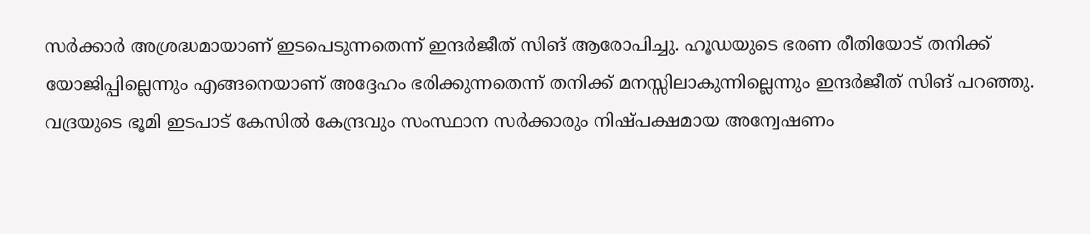സര്‍ക്കാര്‍ അശ്രദ്ധമായാണ് ഇടപെടുന്നതെന്ന് ഇന്ദര്‍ജീത് സിങ് ആരോപിച്ചു. ഹൂഡയുടെ ഭരണ രീതിയോട് തനിക്ക് യോജിപ്പില്ലെന്നും എങ്ങനെയാണ് അദ്ദേഹം ഭരിക്കുന്നതെന്ന് തനിക്ക് മനസ്സിലാകുന്നില്ലെന്നും ഇന്ദര്‍ജീത് സിങ് പറഞ്ഞു. വദ്രയുടെ ഭൂമി ഇടപാട് കേസില്‍ കേന്ദ്രവും സംസ്ഥാന സര്‍ക്കാരും നിഷ്പക്ഷമായ അന്വേഷണം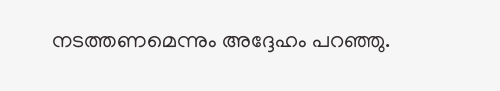നടത്തണമെന്നും അദ്ദേഹം പറഞ്ഞു.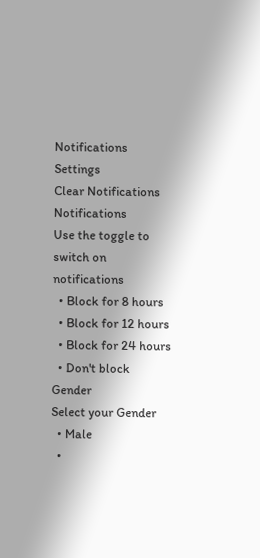Notifications
Settings
Clear Notifications
Notifications
Use the toggle to switch on notifications
  • Block for 8 hours
  • Block for 12 hours
  • Block for 24 hours
  • Don't block
Gender
Select your Gender
  • Male
  •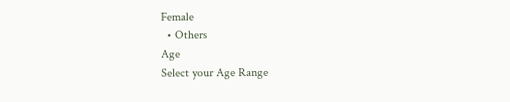Female
  • Others
Age
Select your Age Range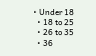• Under 18
  • 18 to 25
  • 26 to 35
  • 36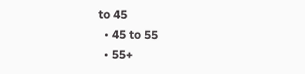to 45
  • 45 to 55
  • 55+